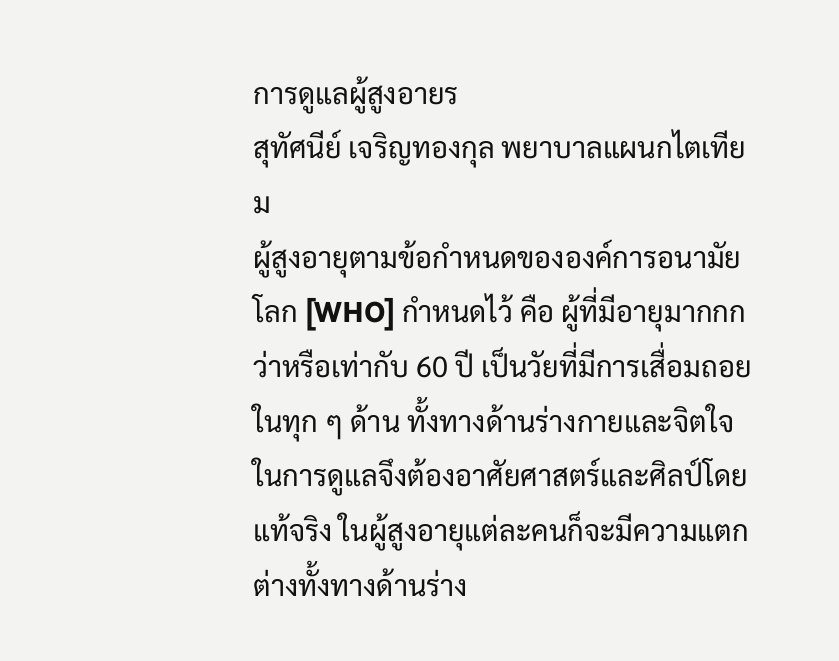การดูแลผู้สูงอายร
สุทัศนีย์ เจริญทองกุล พยาบาลแผนกไตเทียม
ผู้สูงอายุตามข้อกำหนดขององค์การอนามัยโลก [WHO] กำหนดไว้ คือ ผู้ที่มีอายุมากกกว่าหรือเท่ากับ 60 ปี เป็นวัยที่มีการเสื่อมถอยในทุก ๆ ด้าน ทั้งทางด้านร่างกายและจิตใจ ในการดูแลจึงต้องอาศัยศาสตร์และศิลป์โดยแท้จริง ในผู้สูงอายุแต่ละคนก็จะมีความแตกต่างทั้งทางด้านร่าง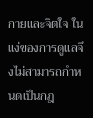กายและจิตใจ ในแง่ของการดูแลจึงไม่สามารถกำหนดเป็นกฎ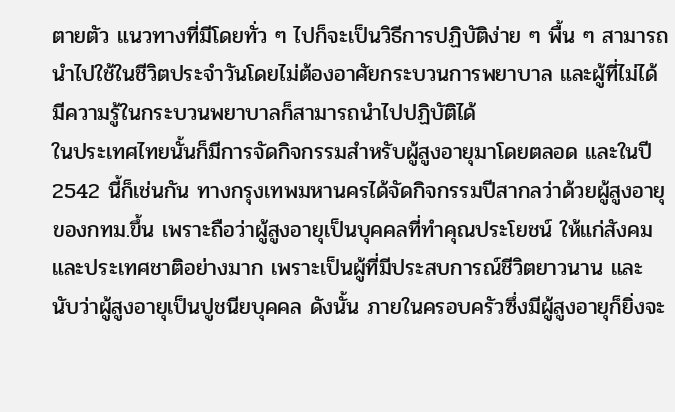ตายตัว แนวทางที่มีโดยทั่ว ๆ ไปก็จะเป็นวิธีการปฏิบัติง่าย ๆ พื้น ๆ สามารถนำไปใช้ในชีวิตประจำวันโดยไม่ต้องอาศัยกระบวนการพยาบาล และผู้ที่ไม่ได้มีความรู้ในกระบวนพยาบาลก็สามารถนำไปปฏิบัติได้
ในประเทศไทยนั้นก็มีการจัดกิจกรรมสำหรับผู้สูงอายุมาโดยตลอด และในปี 2542 นี้ก็เช่นกัน ทางกรุงเทพมหานครได้จัดกิจกรรมปีสากลว่าด้วยผู้สูงอายุของกทม.ขึ้น เพราะถือว่าผู้สูงอายุเป็นบุคคลที่ทำคุณประโยชน์ ให้แก่สังคมและประเทศชาติอย่างมาก เพราะเป็นผู้ที่มีประสบการณ์ชีวิตยาวนาน และนับว่าผู้สูงอายุเป็นปูชนียบุคคล ดังนั้น ภายในครอบครัวซึ่งมีผู้สูงอายุก็ยิ่งจะ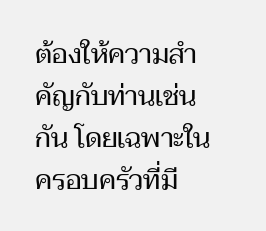ต้องให้ความสำคัญกับท่านเช่นกัน โดยเฉพาะในครอบครัวที่มี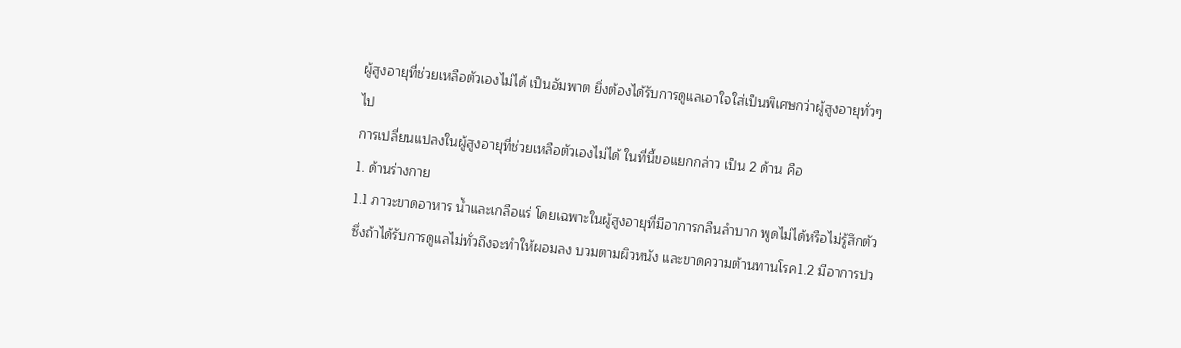ผู้สูงอายุที่ช่วยเหลือตัวเองไม่ได้ เป็นอัมพาต ยิ่งต้องได้รับการดูแลเอาใจใส่เป็นพิเศษกว่าผู้สูงอายุทั่วๆ ไป
การเปลี่ยนแปลงในผู้สูงอายุที่ช่วยเหลือตัวเองไม่ได้ ในที่นี้ขอแยกกล่าว เป็น 2 ด้าน คือ
1. ด้านร่างกาย
1.1 ภาวะขาดอาหาร น้ำและเกลือแร่ โดยเฉพาะในผู้สูงอายุที่มีอาการกลืนลำบาก พูดไม่ได้หรือไม่รู้สึกตัว ซึ่งถ้าได้รับการดูแลไม่ทั่วถึงจะทำให้ผอมลง บวมตามผิวหนัง และขาดความต้านทานโรค1.2 มีอาการปว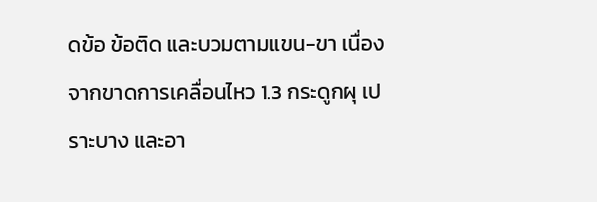ดข้อ ข้อติด และบวมตามแขน-ขา เนื่องจากขาดการเคลื่อนไหว 1.3 กระดูกผุ เปราะบาง และอา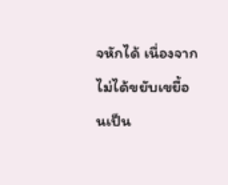จหักได้ เนื่องจากไม่ได้ขยับเขยื้อนเป็น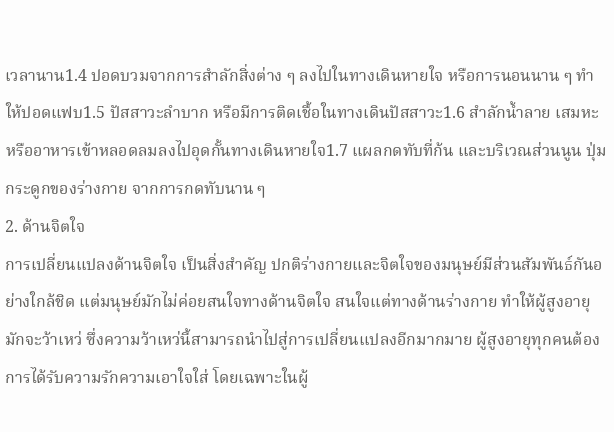เวลานาน1.4 ปอดบวมจากการสำลักสิ่งต่าง ๆ ลงไปในทางเดินหายใจ หรือการนอนนาน ๆ ทำให้ปอดแฟบ1.5 ปัสสาวะลำบาก หรือมีการติดเชื้อในทางเดินปัสสาวะ1.6 สำลักน้ำลาย เสมหะ หรืออาหารเข้าหลอดลมลงไปอุดกั้นทางเดินหายใจ1.7 แผลกดทับที่ก้น และบริเวณส่วนนูน ปุ่มกระดูกของร่างกาย จากการกดทับนาน ๆ
2. ด้านจิตใจ
การเปลี่ยนแปลงด้านจิตใจ เป็นสิ่งสำคัญ ปกติร่างกายและจิตใจของมนุษย์มีส่วนสัมพันธ์กันอย่างใกล้ชิด แต่มนุษย์มักไม่ค่อยสนใจทางด้านจิตใจ สนใจแต่ทางด้านร่างกาย ทำให้ผู้สูงอายุมักจะว้าเหว่ ซึ่งความว้าเหว่นี้สามารถนำไปสู่การเปลี่ยนแปลงอีกมากมาย ผู้สูงอายุทุกคนต้องการได้รับความรักความเอาใจใส่ โดยเฉพาะในผู้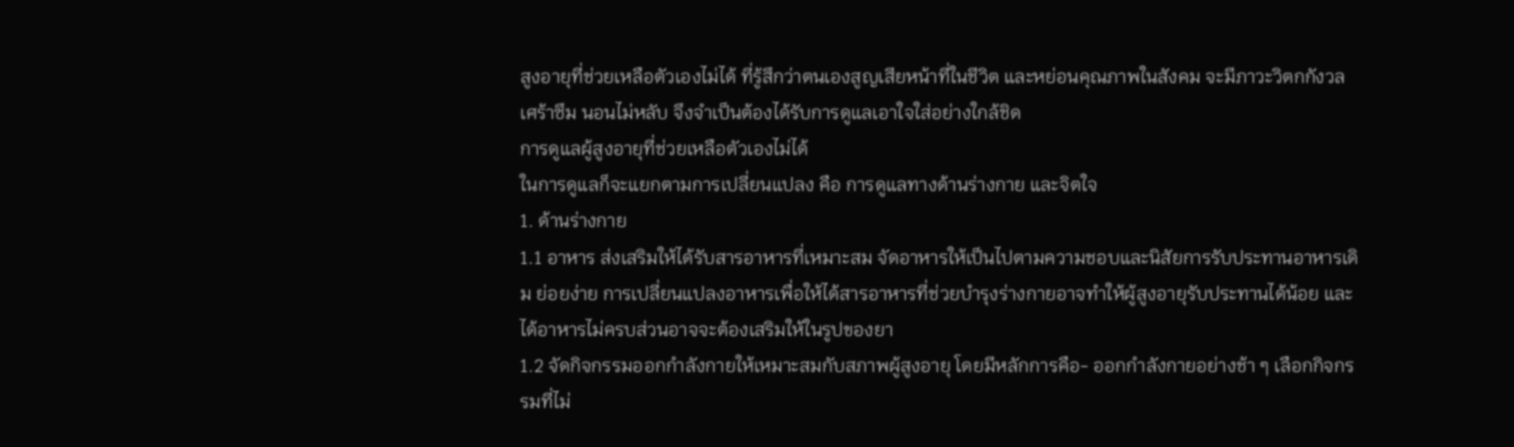สูงอายุที่ช่วยเหลือตัวเองไม่ได้ ที่รู้สึกว่าตนเองสูญเสียหน้าที่ในชีวิต และหย่อนคุณภาพในสังคม จะมีภาวะวิตกกังวล เศร้าซึม นอนไม่หลับ จึงจำเป็นต้องได้รับการดูแลเอาใจใส่อย่างใกล้ชิด
การดูแลผู้สูงอายุที่ช่วยเหลือตัวเองไม่ได้
ในการดูแลก็จะแยกตามการเปลี่ยนแปลง คือ การดูแลทางด้านร่างกาย และจิตใจ
1. ด้านร่างกาย
1.1 อาหาร ส่งเสริมให้ได้รับสารอาหารที่เหมาะสม จัดอาหารให้เป็นไปตามความชอบและนิสัยการรับประทานอาหารเดิม ย่อยง่าย การเปลี่ยนแปลงอาหารเพื่อให้ได้สารอาหารที่ช่วยบำรุงร่างกายอาจทำให้ผู้สูงอายุรับประทานได้น้อย และได้อาหารไม่ครบส่วนอาจจะต้องเสริมให้ในรูปของยา
1.2 จัดกิจกรรมออกกำลังกายให้เหมาะสมกับสภาพผู้สูงอายุ โดยมีหลักการคือ- ออกกำลังกายอย่างช้า ๆ เลือกกิจกรรมที่ไม่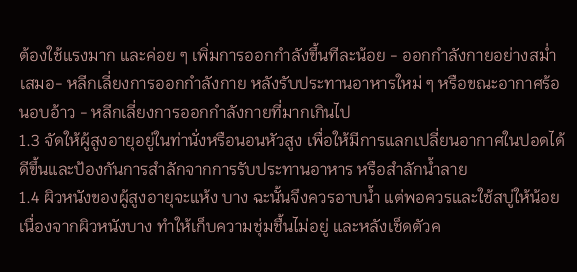ต้องใช้แรงมาก และค่อย ๆ เพิ่มการออกกำลังขึ้นทีละน้อย - ออกกำลังกายอย่างสม่ำเสมอ- หลีกเลี่ยงการออกกำลังกาย หลังรับประทานอาหารใหม่ ๆ หรือขณะอากาศร้อนอบอ้าว - หลีกเลี่ยงการออกกำลังกายที่มากเกินไป
1.3 จัดให้ผู้สูงอายุอยู่ในท่านั่งหรือนอนหัวสูง เพื่อให้มีการแลกเปลี่ยนอากาศในปอดได้ดีขึ้นและป้องกันการสำลักจากการรับประทานอาหาร หรือสำลักน้ำลาย
1.4 ผิวหนังของผู้สูงอายุจะแห้ง บาง ฉะนั้นจึงควรอาบน้ำ แต่พอควรและใช้สบู่ให้น้อยเนื่องจากผิวหนังบาง ทำให้เก็บความชุ่มชื้นไม่อยู่ และหลังเช็ดตัวค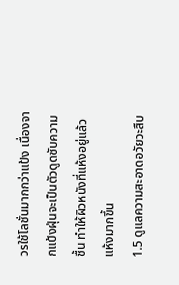วรใช้โลชั่นมากกว่าแป้ง เนื่องจากแป้งฝุ่นจะเป็นตัวดูดซับความชื้น ทำให้ผิวหนังที่แห้งอยู่แล้ว แห้งมากขึ้น
1.5 ดูแลความสะอาดอวัยวะสืบ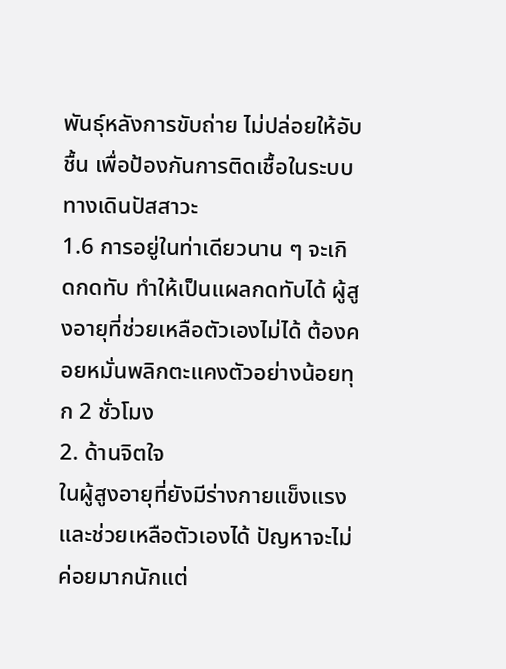พันธุ์หลังการขับถ่าย ไม่ปล่อยให้อับชื้น เพื่อป้องกันการติดเชื้อในระบบทางเดินปัสสาวะ
1.6 การอยู่ในท่าเดียวนาน ๆ จะเกิดกดทับ ทำให้เป็นแผลกดทับได้ ผู้สูงอายุที่ช่วยเหลือตัวเองไม่ได้ ต้องคอยหมั่นพลิกตะแคงตัวอย่างน้อยทุก 2 ชั่วโมง
2. ด้านจิตใจ
ในผู้สูงอายุที่ยังมีร่างกายแข็งแรง และช่วยเหลือตัวเองได้ ปัญหาจะไม่ค่อยมากนักแต่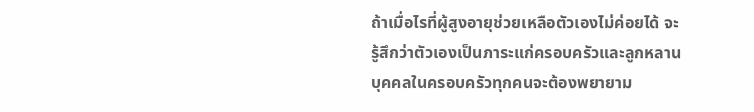ถ้าเมื่อไรที่ผู้สูงอายุช่วยเหลือตัวเองไม่ค่อยได้ จะรู้สึกว่าตัวเองเป็นภาระแก่ครอบครัวและลูกหลานบุคคลในครอบครัวทุกคนจะต้องพยายาม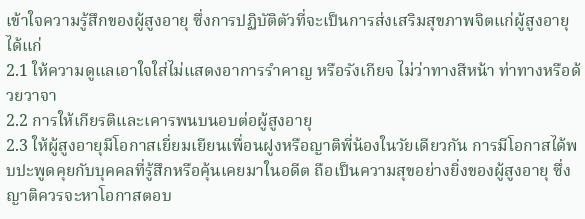เข้าใจความรู้สึกของผู้สูงอายุ ซึ่งการปฏิบัติตัวที่จะเป็นการส่งเสริมสุขภาพจิตแก่ผู้สูงอายุ ได้แก่
2.1 ให้ความดูแลเอาใจใส่ไม่แสดงอาการรำคาญ หรือรังเกียจ ไม่ว่าทางสีหน้า ท่าทางหรือด้วยวาจา
2.2 การให้เกียรติและเคารพนบนอบต่อผู้สูงอายุ
2.3 ให้ผู้สูงอายุมีโอกาสเยี่ยมเยียนเพื่อนฝูงหรือญาติพี่น้องในวัยเดียวกัน การมีโอกาสได้พบปะพูดคุยกับบุคคลที่รู้สึกหรือคุ้นเคยมาในอดีต ถือเป็นความสุขอย่างยิ่งของผู้สูงอายุ ซึ่งญาติควรจะหาโอกาสตอบ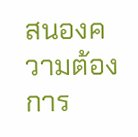สนองความต้องการ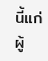นี้แก่ผู้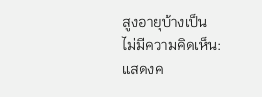สูงอายุบ้างเป็น
ไม่มีความคิดเห็น:
แสดงค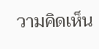วามคิดเห็น